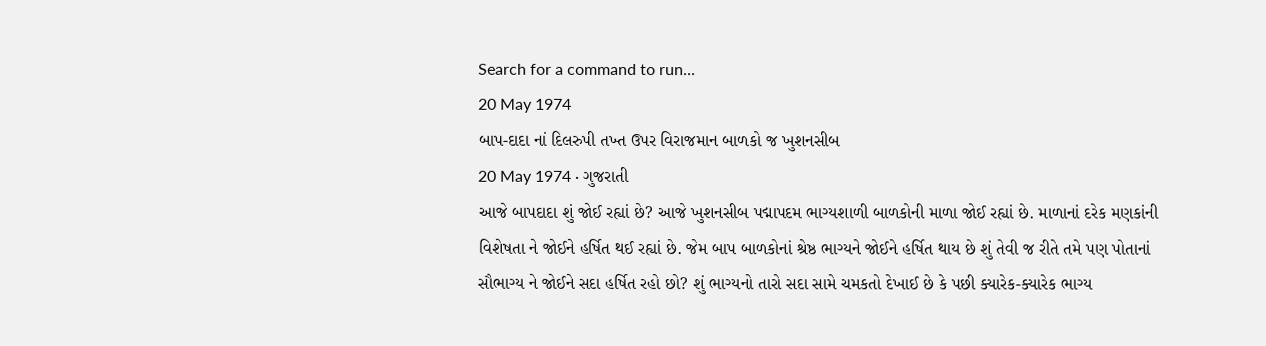Search for a command to run...
20 May 1974
બાપ-દાદા નાં દિલરુપી તખ્ત ઉપર વિરાજમાન બાળકો જ ખુશનસીબ
20 May 1974 · ગુજરાતી
આજે બાપદાદા શું જોઈ રહ્યાં છે? આજે ખુશનસીબ પદ્માપદમ ભાગ્યશાળી બાળકોની માળા જોઈ રહ્યાં છે. માળાનાં દરેક મણકાંની વિશેષતા ને જોઈને હર્ષિત થઈ રહ્યાં છે. જેમ બાપ બાળકોનાં શ્રેષ્ઠ ભાગ્યને જોઈને હર્ષિત થાય છે શું તેવી જ રીતે તમે પણ પોતાનાં સૌભાગ્ય ને જોઈને સદા હર્ષિત રહો છો? શું ભાગ્યનો તારો સદા સામે ચમકતો દેખાઈ છે કે પછી ક્યારેક-ક્યારેક ભાગ્ય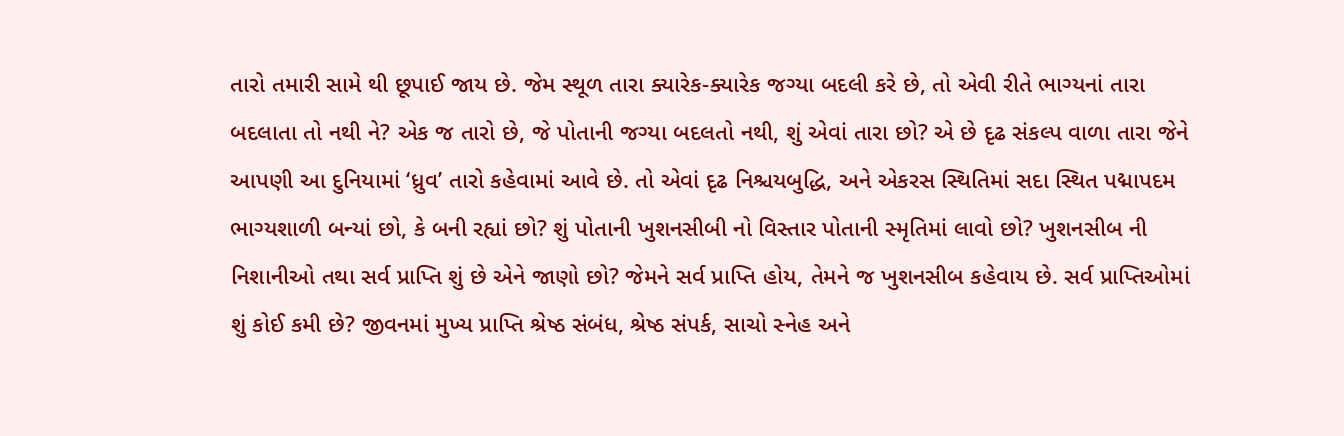તારો તમારી સામે થી છૂપાઈ જાય છે. જેમ સ્થૂળ તારા ક્યારેક-ક્યારેક જગ્યા બદલી કરે છે, તો એવી રીતે ભાગ્યનાં તારા બદલાતા તો નથી ને? એક જ તારો છે, જે પોતાની જગ્યા બદલતો નથી, શું એવાં તારા છો? એ છે દૃઢ સંકલ્પ વાળા તારા જેને આપણી આ દુનિયામાં ‘ધ્રુવ’ તારો કહેવામાં આવે છે. તો એવાં દૃઢ નિશ્ચયબુદ્ધિ, અને એકરસ સ્થિતિમાં સદા સ્થિત પદ્માપદમ ભાગ્યશાળી બન્યાં છો, કે બની રહ્યાં છો? શું પોતાની ખુશનસીબી નો વિસ્તાર પોતાની સ્મૃતિમાં લાવો છો? ખુશનસીબ ની નિશાનીઓ તથા સર્વ પ્રાપ્તિ શું છે એને જાણો છો? જેમને સર્વ પ્રાપ્તિ હોય, તેમને જ ખુશનસીબ કહેવાય છે. સર્વ પ્રાપ્તિઓમાં શું કોઈ કમી છે? જીવનમાં મુખ્ય પ્રાપ્તિ શ્રેષ્ઠ સંબંધ, શ્રેષ્ઠ સંપર્ક, સાચો સ્નેહ અને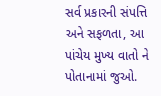સર્વ પ્રકારની સંપત્તિ અને સફળતા, આ પાંચેય મુખ્ય વાતો ને પોતાનામાં જુઓ.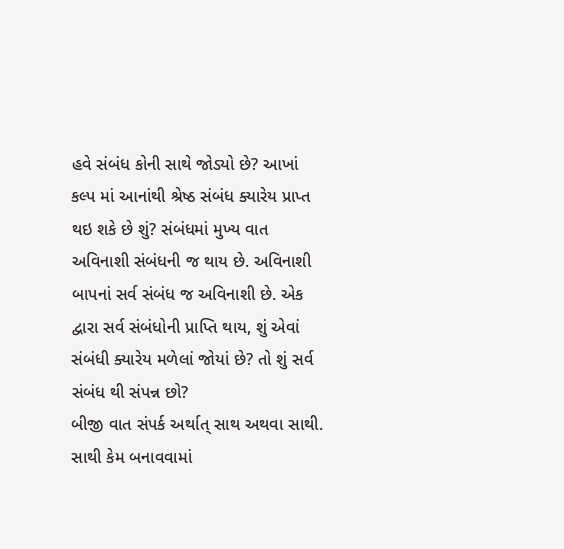હવે સંબંધ કોની સાથે જોડ્યો છે? આખાં કલ્પ માં આનાંથી શ્રેષ્ઠ સંબંધ ક્યારેય પ્રાપ્ત થઇ શકે છે શું? સંબંધમાં મુખ્ય વાત અવિનાશી સંબંધની જ થાય છે. અવિનાશી બાપનાં સર્વ સંબંધ જ અવિનાશી છે. એક દ્વારા સર્વ સંબંધોની પ્રાપ્તિ થાય, શું એવાં સંબંધી ક્યારેય મળેલાં જોયાં છે? તો શું સર્વ સંબંધ થી સંપન્ન છો?
બીજી વાત સંપર્ક અર્થાત્ સાથ અથવા સાથી. સાથી કેમ બનાવવામાં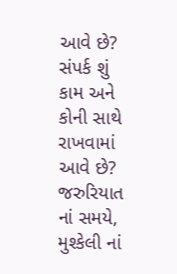આવે છે? સંપર્ક શું કામ અને કોની સાથે રાખવામાં આવે છે? જરુરિયાત નાં સમયે, મુશ્કેલી નાં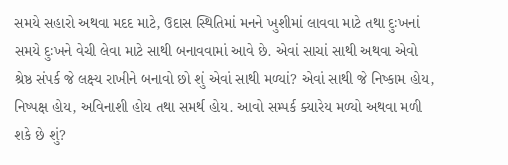સમયે સહારો અથવા મદદ માટે, ઉદાસ સ્થિતિમાં મનને ખુશીમાં લાવવા માટે તથા દુઃખનાં સમયે દુઃખને વેચી લેવા માટે સાથી બનાવવામાં આવે છે. એવાં સાચાં સાથી અથવા એવો શ્રેષ્ઠ સંપર્ક જે લક્ષ્ય રાખીને બનાવો છો શું એવાં સાથી મળ્યાં? એવાં સાથી જે નિષ્કામ હોય, નિષ્પક્ષ હોય, અવિનાશી હોય તથા સમર્થ હોય. આવો સમ્પર્ક ક્યારેય મળ્યો અથવા મળી શકે છે શું?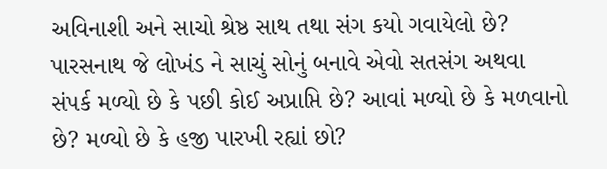અવિનાશી અને સાચો શ્રેષ્ઠ સાથ તથા સંગ કયો ગવાયેલો છે? પારસનાથ જે લોખંડ ને સાચું સોનું બનાવે એવો સતસંગ અથવા સંપર્ક મળ્યો છે કે પછી કોઈ અપ્રાપ્તિ છે? આવાં મળ્યો છે કે મળવાનો છે? મળ્યો છે કે હજી પારખી રહ્યાં છો?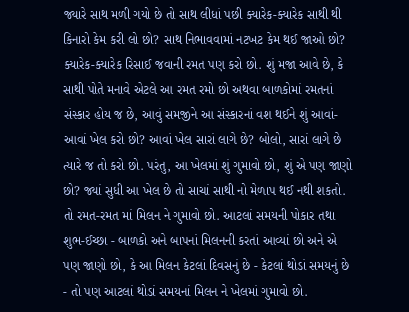જ્યારે સાથ મળી ગયો છે તો સાથ લીધાં પછી ક્યારેક-ક્યારેક સાથી થી કિનારો કેમ કરી લો છો? સાથ નિભાવવામાં નટખટ કેમ થઈ જાઓ છો? ક્યારેક-ક્યારેક રિસાઈ જવાની રમત પણ કરો છો. શું મજા આવે છે, કે સાથી પોતે મનાવે એટલે આ રમત રમો છો અથવા બાળકોમાં રમતનાં સંસ્કાર હોય જ છે, આવું સમજીને આ સંસ્કારનાં વશ થઈને શું આવાં-આવાં ખેલ કરો છો? આવાં ખેલ સારાં લાગે છે? બોલો, સારાં લાગે છે ત્યારે જ તો કરો છો. પરંતુ, આ ખેલમાં શું ગુમાવો છો, શું એ પણ જાણો છો? જ્યાં સુધી આ ખેલ છે તો સાચાં સાથી નો મેળાપ થઈ નથી શકતો. તો રમત-રમત માં મિલન ને ગુમાવો છો. આટલાં સમયની પોકાર તથા શુભ-ઈચ્છા - બાળકો અને બાપનાં મિલનની કરતાં આવ્યાં છો અને એ પણ જાણો છો, કે આ મિલન કેટલાં દિવસનું છે - કેટલાં થોડાં સમયનું છે - તો પણ આટલાં થોડાં સમયનાં મિલન ને ખેલમાં ગુમાવો છો.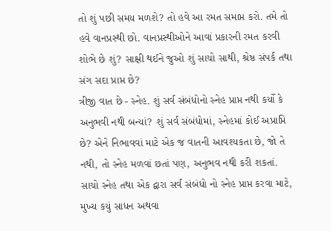તો શું પછી સમય મળશે? તો હવે આ રમત સમાપ્ત કરો. તમે તો હવે વાનપ્રસ્થી છો. વાનપ્રસ્થીઓને આવાં પ્રકારની રમત કરવી શોભે છે શું? સાક્ષી થઈને જુઓ શું સાચો સાથી, શ્રેષ્ઠ સંપર્ક તથા સંગ સદા પ્રાપ્ત છે?
ત્રીજી વાત છે - સ્નેહ. શું સર્વ સંબંધોનો સ્નેહ પ્રાપ્ત નથી કર્યો કે અનુભવી નથી બન્યાં? શું સર્વ સંબંધોમાં, સ્નેહમાં કોઈ અપ્રાપ્તિ છે? એને નિભાવવાં માટે એક જ વાતની આવશ્યકતા છે, જો તે નથી, તો સ્નેહ મળવાં છતાં પણ, અનુભવ નથી કરી શકતાં. સાચો સ્નેહ તથા એક દ્વારા સર્વ સંબંધો નો સ્નેહ પ્રાપ્ત કરવા માટે, મુખ્ય કયું સાધન અથવા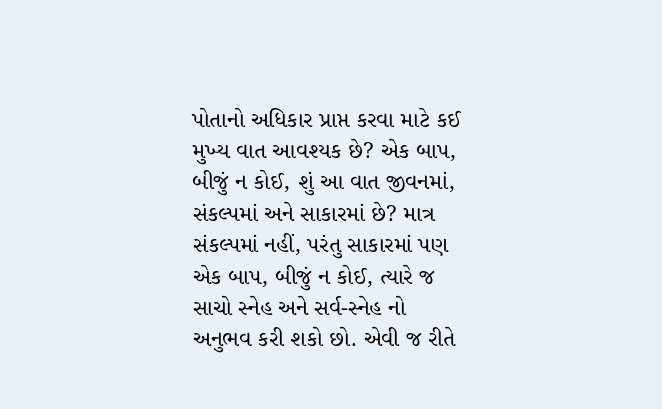પોતાનો અધિકાર પ્રાપ્ત કરવા માટે કઈ મુખ્ય વાત આવશ્યક છે? એક બાપ, બીજું ન કોઈ, શું આ વાત જીવનમાં, સંકલ્પમાં અને સાકારમાં છે? માત્ર સંકલ્પમાં નહીં, પરંતુ સાકારમાં પણ એક બાપ, બીજું ન કોઈ, ત્યારે જ સાચો સ્નેહ અને સર્વ-સ્નેહ નો અનુભવ કરી શકો છો. એવી જ રીતે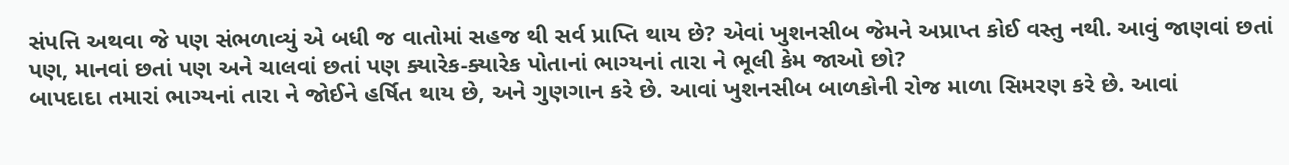સંપત્તિ અથવા જે પણ સંભળાવ્યું એ બધી જ વાતોમાં સહજ થી સર્વ પ્રાપ્તિ થાય છે? એવાં ખુશનસીબ જેમને અપ્રાપ્ત કોઈ વસ્તુ નથી. આવું જાણવાં છતાં પણ, માનવાં છતાં પણ અને ચાલવાં છતાં પણ ક્યારેક-ક્યારેક પોતાનાં ભાગ્યનાં તારા ને ભૂલી કેમ જાઓ છો?
બાપદાદા તમારાં ભાગ્યનાં તારા ને જોઈને હર્ષિત થાય છે, અને ગુણગાન કરે છે. આવાં ખુશનસીબ બાળકોની રોજ માળા સિમરણ કરે છે. આવાં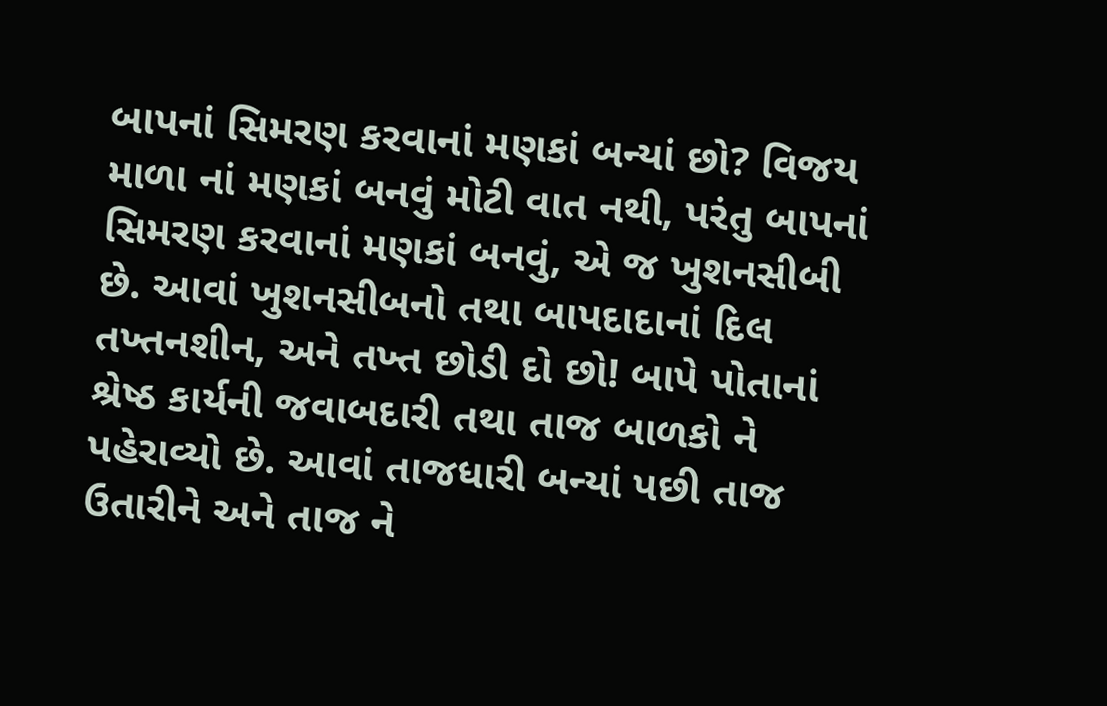બાપનાં સિમરણ કરવાનાં મણકાં બન્યાં છો? વિજય માળા નાં મણકાં બનવું મોટી વાત નથી, પરંતુ બાપનાં સિમરણ કરવાનાં મણકાં બનવું, એ જ ખુશનસીબી છે. આવાં ખુશનસીબનો તથા બાપદાદાનાં દિલ તખ્તનશીન, અને તખ્ત છોડી દો છો! બાપે પોતાનાં શ્રેષ્ઠ કાર્યની જવાબદારી તથા તાજ બાળકો ને પહેરાવ્યો છે. આવાં તાજધારી બન્યાં પછી તાજ ઉતારીને અને તાજ ને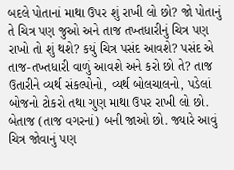બદલે પોતાનાં માથા ઉપર શું રાખી લો છો? જો પોતાનું તે ચિત્ર પણ જુઓ અને તાજ તખ્તધારીનું ચિત્ર પણ રાખો તો શું થશે? કયું ચિત્ર પસંદ આવશે? પસંદ એ તાજ-તખ્તધારી વાળું આવશે અને કરો છો તે? તાજ ઉતારીને વ્યર્થ સંકલ્પોનો, વ્યર્થ બોલચાલનો, પડેલાં બોજનો ટોકરો તથા ગુણ માથા ઉપર રાખી લો છો. બેતાજ (તાજ વગરનાં) બની જાઓ છો. જ્યારે આવું ચિત્ર જોવાનું પણ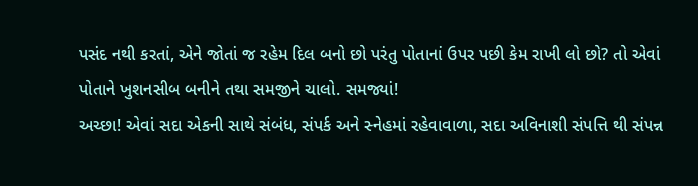પસંદ નથી કરતાં, એને જોતાં જ રહેમ દિલ બનો છો પરંતુ પોતાનાં ઉપર પછી કેમ રાખી લો છો? તો એવાં પોતાને ખુશનસીબ બનીને તથા સમજીને ચાલો. સમજ્યાં!
અચ્છા! એવાં સદા એકની સાથે સંબંધ, સંપર્ક અને સ્નેહમાં રહેવાવાળા, સદા અવિનાશી સંપત્તિ થી સંપન્ન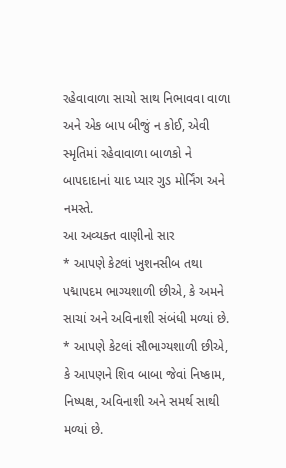રહેવાવાળા સાચો સાથ નિભાવવા વાળા અને એક બાપ બીજું ન કોઈ, એવી સ્મૃતિમાં રહેવાવાળા બાળકો ને બાપદાદાનાં યાદ પ્યાર ગુડ મોર્નિંગ અને નમસ્તે.
આ અવ્યક્ત વાણીનો સાર
* આપણે કેટલાં ખુશનસીબ તથા પદ્માપદમ ભાગ્યશાળી છીએ, કે અમને સાચાં અને અવિનાશી સંબંધી મળ્યાં છે.
* આપણે કેટલાં સૌભાગ્યશાળી છીએ, કે આપણને શિવ બાબા જેવાં નિષ્કામ, નિષ્પક્ષ, અવિનાશી અને સમર્થ સાથી મળ્યાં છે.